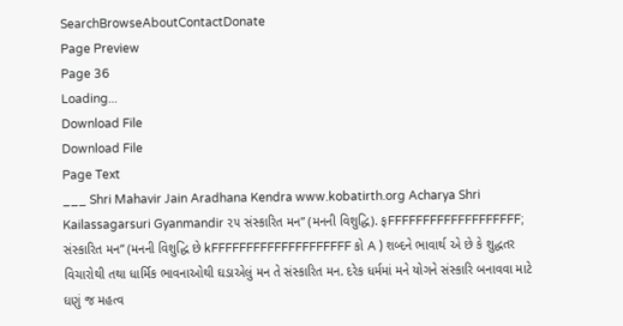SearchBrowseAboutContactDonate
Page Preview
Page 36
Loading...
Download File
Download File
Page Text
___ Shri Mahavir Jain Aradhana Kendra www.kobatirth.org Acharya Shri Kailassagarsuri Gyanmandir ૨૫ સંસ્કારિત મન” (મનની વિશુદ્ધિ). ફFFFFFFFFFFFFFFFFFFF; સંસ્કારિત મન” (મનની વિશુદ્ધિ છે kFFFFFFFFFFFFFFFFFFFF કો A ) શબ્દને ભાવાર્થ એ છે કે શુદ્ધતર વિચારોથી તથા ધાર્મિક ભાવનાઓથી ઘડાએલું મન તે સંસ્કારિત મન. દરેક ધર્મમાં મને યોગને સંસ્કારિ બનાવવા માટે ઘણું જ મહત્વ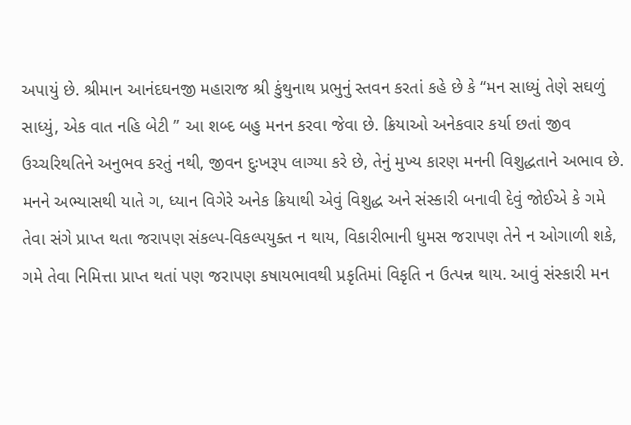અપાયું છે. શ્રીમાન આનંદઘનજી મહારાજ શ્રી કુંથુનાથ પ્રભુનું સ્તવન કરતાં કહે છે કે “મન સાધ્યું તેણે સઘળું સાધ્યું, એક વાત નહિ બેટી ” આ શબ્દ બહુ મનન કરવા જેવા છે. ક્રિયાઓ અનેકવાર કર્યા છતાં જીવ ઉચ્ચરિથતિને અનુભવ કરતું નથી, જીવન દુઃખરૂપ લાગ્યા કરે છે, તેનું મુખ્ય કારણ મનની વિશુદ્ધતાને અભાવ છે. મનને અભ્યાસથી યાતે ગ, ધ્યાન વિગેરે અનેક ક્રિયાથી એવું વિશુદ્ધ અને સંસ્કારી બનાવી દેવું જોઈએ કે ગમે તેવા સંગે પ્રાપ્ત થતા જરાપણ સંકલ્પ-વિકલ્પયુક્ત ન થાય, વિકારીભાની ધુમસ જરાપણ તેને ન ઓગાળી શકે, ગમે તેવા નિમિત્તા પ્રાપ્ત થતાં પણ જરાપણ કષાયભાવથી પ્રકૃતિમાં વિકૃતિ ન ઉત્પન્ન થાય. આવું સંસ્કારી મન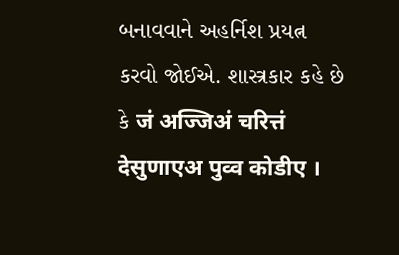બનાવવાને અહર્નિશ પ્રયત્ન કરવો જોઈએ. શાસ્ત્રકાર કહે છે કે जं अज्जिअं चरित्तं देसुणाएअ पुव्व कोडीए ।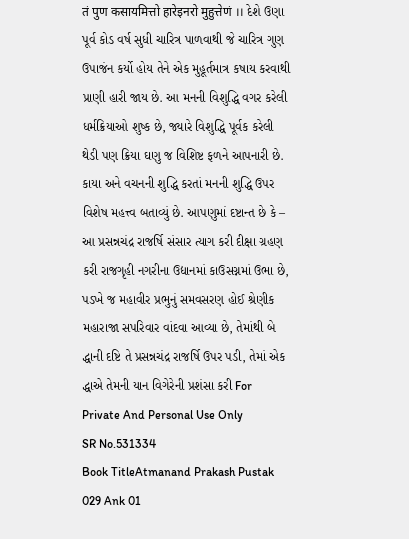तं पुण कसायमित्तो हारेइनरो मुहुत्तेणं ।। દેશે ઉણા પૂર્વ કોડ વર્ષ સુધી ચારિત્ર પાળવાથી જે ચારિત્ર ગુણ ઉપાજંન કર્યો હોય તેને એક મુહૂર્તમાત્ર કષાય કરવાથી પ્રાણી હારી જાય છે. આ મનની વિશુદ્ધિ વગર કરેલી ધર્મક્રિયાઓ શુષ્ક છે, જ્યારે વિશુદ્ધિ પૂર્વક કરેલી થેડી પણ ક્રિયા ઘણુ જ વિશિષ્ટ ફળને આપનારી છે. કાયા અને વચનની શુદ્ધિ કરતાં મનની શુદ્ધિ ઉપર વિશેષ મહત્ત્વ બતાવ્યું છે. આપણુમાં દષ્ટાન્ત છે કે – આ પ્રસન્નચંદ્ર રાજર્ષિ સંસાર ત્યાગ કરી દીક્ષા ગ્રહણ કરી રાજગૃહી નગરીના ઉદ્યાનમાં કાઉસગ્નમાં ઉભા છે, પડખે જ મહાવીર પ્રભુનું સમવસરણ હોઈ શ્રેણીક મહારાજા સપરિવાર વાંદવા આવ્યા છે, તેમાંથી બે દ્ધાની દષ્ટિ તે પ્રસન્નચંદ્ર રાજર્ષિ ઉપર પડી, તેમાં એક દ્ધાએ તેમની યાન વિગેરેની પ્રશંસા કરી For Private And Personal Use Only
SR No.531334
Book TitleAtmanand Prakash Pustak 029 Ank 01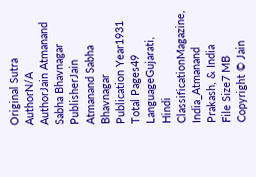Original Sutra AuthorN/A
AuthorJain Atmanand Sabha Bhavnagar
PublisherJain Atmanand Sabha Bhavnagar
Publication Year1931
Total Pages49
LanguageGujarati, Hindi
ClassificationMagazine, India_Atmanand Prakash, & India
File Size7 MB
Copyright © Jain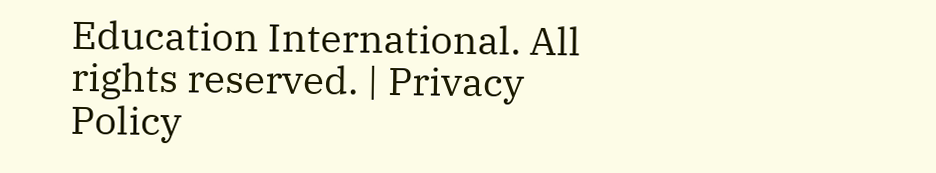Education International. All rights reserved. | Privacy Policy